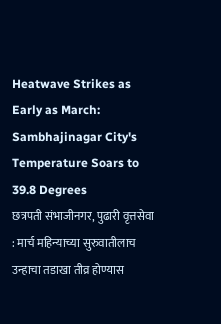Heatwave Strikes as Early as March: Sambhajinagar City's Temperature Soars to 39.8 Degrees
छत्रपती संभाजीनगर, पुढारी वृत्तसेवा : मार्च महिन्याच्या सुरुवातीलाच उन्हाचा तडाखा तीव्र होण्यास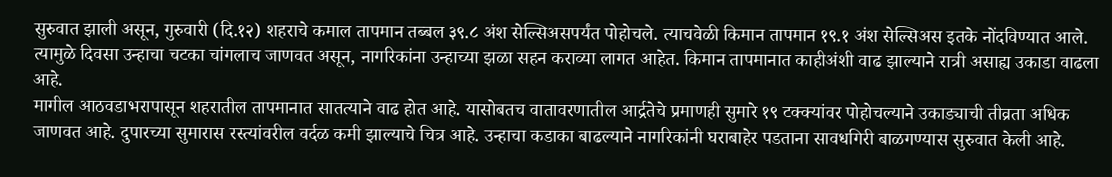सुरुवात झाली असून, गुरुवारी (दि.१२) शहराचे कमाल तापमान तब्बल ३९.८ अंश सेल्सिअसपर्यंत पोहोचले. त्याचवेळी किमान तापमान १९.१ अंश सेल्सिअस इतके नोंदविण्यात आले. त्यामुळे दिवसा उन्हाचा चटका चांगलाच जाणवत असून, नागरिकांना उन्हाच्या झळा सहन कराव्या लागत आहेत. किमान तापमानात काहीअंशी वाढ झाल्याने रात्री असाह्य उकाडा वाढला आहे.
मागील आठवडाभरापासून शहरातील तापमानात सातत्याने वाढ होत आहे. यासोबतच वातावरणातील आर्द्रतेचे प्रमाणही सुमारे १९ टक्क्यांवर पोहोचल्याने उकाड्याची तीव्रता अधिक जाणवत आहे. दुपारच्या सुमारास रस्त्यांवरील वर्दळ कमी झाल्याचे चित्र आहे. उन्हाचा कडाका बाढल्याने नागरिकांनी घराबाहेर पडताना सावधगिरी बाळगण्यास सुरुवात केली आहे.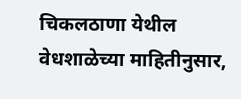चिकलठाणा येथील वेधशाळेच्या माहितीनुसार,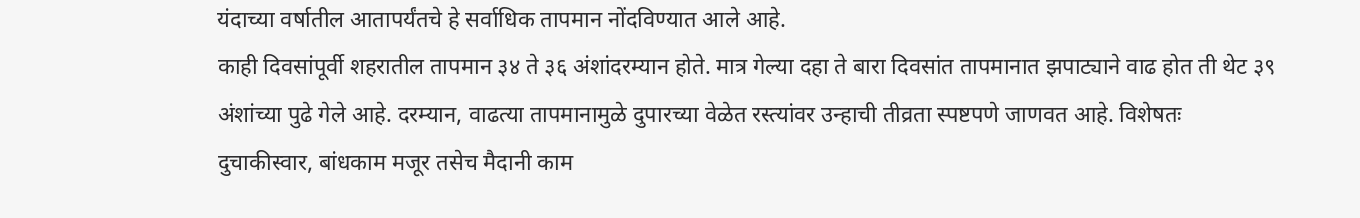यंदाच्या वर्षातील आतापर्यंतचे हे सर्वाधिक तापमान नोंदविण्यात आले आहे.
काही दिवसांपूर्वी शहरातील तापमान ३४ ते ३६ अंशांदरम्यान होते. मात्र गेल्या दहा ते बारा दिवसांत तापमानात झपाट्याने वाढ होत ती थेट ३९ अंशांच्या पुढे गेले आहे. दरम्यान, वाढत्या तापमानामुळे दुपारच्या वेळेत रस्त्यांवर उन्हाची तीव्रता स्पष्टपणे जाणवत आहे. विशेषतः दुचाकीस्वार, बांधकाम मजूर तसेच मैदानी काम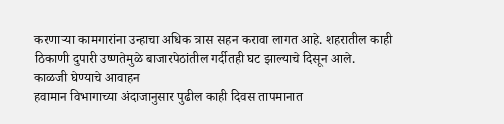करणाऱ्या कामगारांना उन्हाचा अधिक त्रास सहन करावा लागत आहे. शहरातील काही ठिकाणी दुपारी उष्णतेमुळे बाजारपेठांतील गर्दीतही घट झाल्याचे दिसून आले.
काळजी घेण्याचे आवाहन
हवामान विभागाच्या अंदाजानुसार पुढील काही दिवस तापमानात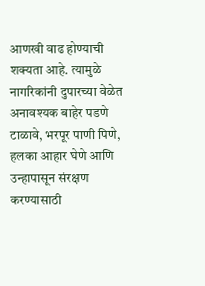आणखी वाढ होण्याची शक्यता आहे. त्यामुळे नागरिकांनी दुपारच्या वेळेत अनावश्यक बाहेर पडणे टाळावे, भरपूर पाणी पिणे, हलका आहार घेणे आणि उन्हापासून संरक्षण करण्यासाठी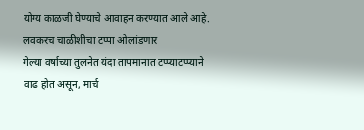योग्य काळजी घेण्याचे आवाहन करण्यात आले आहे.
लवकरच चाळीशीचा टप्पा ओलांडणार
गेल्या वर्षाच्या तुलनेत यंदा तापमानात टप्प्याटप्प्याने वाढ होत असून, मार्च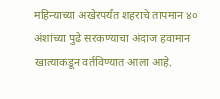महिन्याच्या अखेरपर्यंत शहराचे तापमान ४० अंशांच्या पुढे सरकण्याचा अंदाज हवामान खात्याकडून वर्तविण्यात आला आहे.